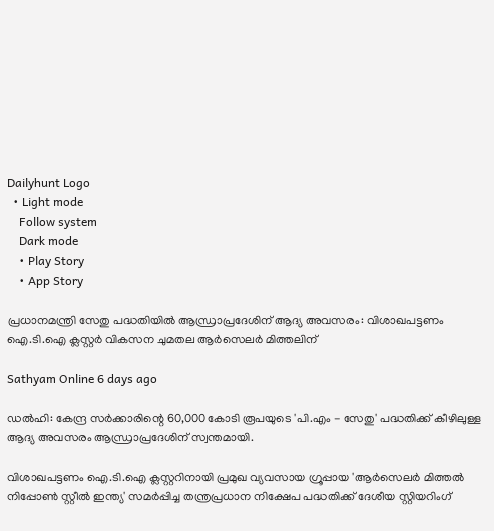Dailyhunt Logo
  • Light mode
    Follow system
    Dark mode
    • Play Story
    • App Story

പ്രധാനമന്ത്രി സേതു പദ്ധതിയില്‍ ആന്ധ്രാപ്രദേശിന് ആദ്യ അവസരം: വിശാഖപട്ടണം ഐ.ടി.ഐ ക്ലസ്റ്റര്‍ വികസന ചുമതല ആര്‍സെലര്‍ മിത്തലിന്

Sathyam Online 6 days ago

ഡല്‍ഹി: കേന്ദ്ര സര്‍ക്കാരിന്റെ 60,000 കോടി രൂപയുടെ 'പി.എം - സേതു' പദ്ധതിക്ക് കീഴിലുള്ള ആദ്യ അവസരം ആന്ധ്രാപ്രദേശിന് സ്വന്തമായി.

വിശാഖപട്ടണം ഐ.ടി.ഐ ക്ലസ്റ്ററിനായി പ്രമുഖ വ്യവസായ ഗ്രൂപ്പായ 'ആര്‍സെലര്‍ മിത്തല്‍ നിപ്പോണ്‍ സ്റ്റീല്‍ ഇന്ത്യ' സമര്‍പ്പിച്ച തന്ത്രപ്രധാന നിക്ഷേപ പദ്ധതിക്ക് ദേശീയ സ്റ്റിയറിംഗ്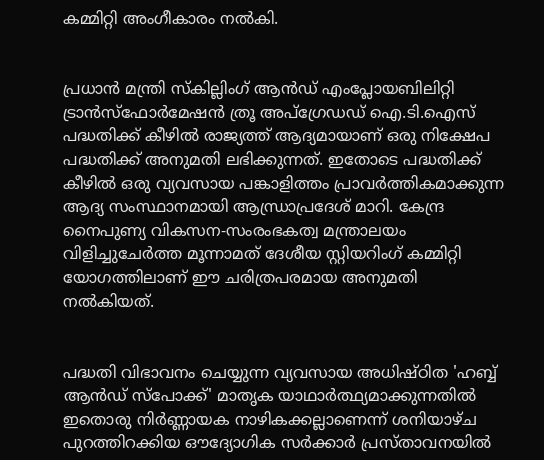കമ്മിറ്റി അംഗീകാരം നല്‍കി.


പ്രധാന്‍ മന്ത്രി സ്‌കില്ലിംഗ് ആന്‍ഡ് എംപ്ലോയബിലിറ്റി ട്രാന്‍സ്ഫോര്‍മേഷന്‍ ത്രൂ അപ്ഗ്രേഡഡ് ഐ.ടി.ഐസ് പദ്ധതിക്ക് കീഴില്‍ രാജ്യത്ത് ആദ്യമായാണ് ഒരു നിക്ഷേപ പദ്ധതിക്ക് അനുമതി ലഭിക്കുന്നത്. ഇതോടെ പദ്ധതിക്ക് കീഴില്‍ ഒരു വ്യവസായ പങ്കാളിത്തം പ്രാവര്‍ത്തികമാക്കുന്ന ആദ്യ സംസ്ഥാനമായി ആന്ധ്രാപ്രദേശ് മാറി. കേന്ദ്ര നൈപുണ്യ വികസന-സംരംഭകത്വ മന്ത്രാലയം വിളിച്ചുചേര്‍ത്ത മൂന്നാമത് ദേശീയ സ്റ്റിയറിംഗ് കമ്മിറ്റി യോഗത്തിലാണ് ഈ ചരിത്രപരമായ അനുമതി നല്‍കിയത്.


പദ്ധതി വിഭാവനം ചെയ്യുന്ന വ്യവസായ അധിഷ്ഠിത 'ഹബ്ബ് ആന്‍ഡ് സ്‌പോക്ക്' മാതൃക യാഥാര്‍ത്ഥ്യമാക്കുന്നതില്‍ ഇതൊരു നിര്‍ണ്ണായക നാഴികക്കല്ലാണെന്ന് ശനിയാഴ്ച പുറത്തിറക്കിയ ഔദ്യോഗിക സര്‍ക്കാര്‍ പ്രസ്താവനയില്‍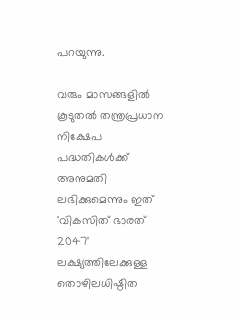പറയുന്നു.

വരും മാസങ്ങളില്‍ കൂടുതല്‍ തന്ത്രപ്രധാന നിക്ഷേപ പദ്ധതികള്‍ക്ക് അനുമതി ലഭിക്കുമെന്നും ഇത് 'വികസിത് ഭാരത് 2047' ലക്ഷ്യത്തിലേക്കുള്ള തൊഴിലധിഷ്ഠിത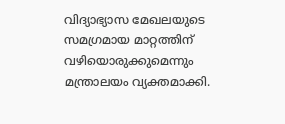വിദ്യാഭ്യാസ മേഖലയുടെ സമഗ്രമായ മാറ്റത്തിന് വഴിയൊരുക്കുമെന്നും മന്ത്രാലയം വ്യക്തമാക്കി.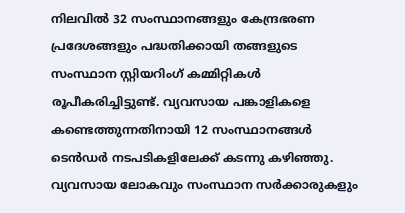നിലവില്‍ 32 സംസ്ഥാനങ്ങളും കേന്ദ്രഭരണ പ്രദേശങ്ങളും പദ്ധതിക്കായി തങ്ങളുടെ സംസ്ഥാന സ്റ്റിയറിംഗ് കമ്മിറ്റികള്‍ രൂപീകരിച്ചിട്ടുണ്ട്. വ്യവസായ പങ്കാളികളെ കണ്ടെത്തുന്നതിനായി 12 സംസ്ഥാനങ്ങള്‍ ടെന്‍ഡര്‍ നടപടികളിലേക്ക് കടന്നു കഴിഞ്ഞു. വ്യവസായ ലോകവും സംസ്ഥാന സര്‍ക്കാരുകളും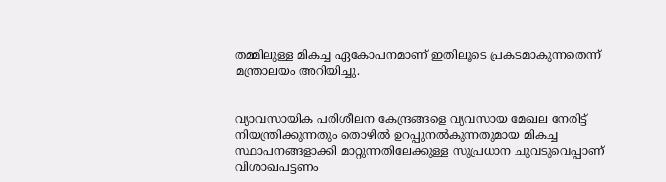തമ്മിലുള്ള മികച്ച ഏകോപനമാണ് ഇതിലൂടെ പ്രകടമാകുന്നതെന്ന് മന്ത്രാലയം അറിയിച്ചു.


വ്യാവസായിക പരിശീലന കേന്ദ്രങ്ങളെ വ്യവസായ മേഖല നേരിട്ട് നിയന്ത്രിക്കുന്നതും തൊഴില്‍ ഉറപ്പുനല്‍കുന്നതുമായ മികച്ച സ്ഥാപനങ്ങളാക്കി മാറ്റുന്നതിലേക്കുള്ള സുപ്രധാന ചുവടുവെപ്പാണ് വിശാഖപട്ടണം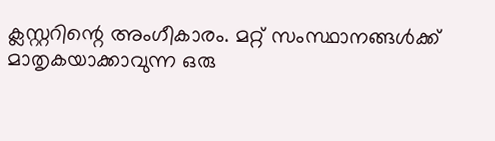ക്ലസ്റ്ററിന്റെ അംഗീകാരം. മറ്റ് സംസ്ഥാനങ്ങള്‍ക്ക് മാതൃകയാക്കാവുന്ന ഒരു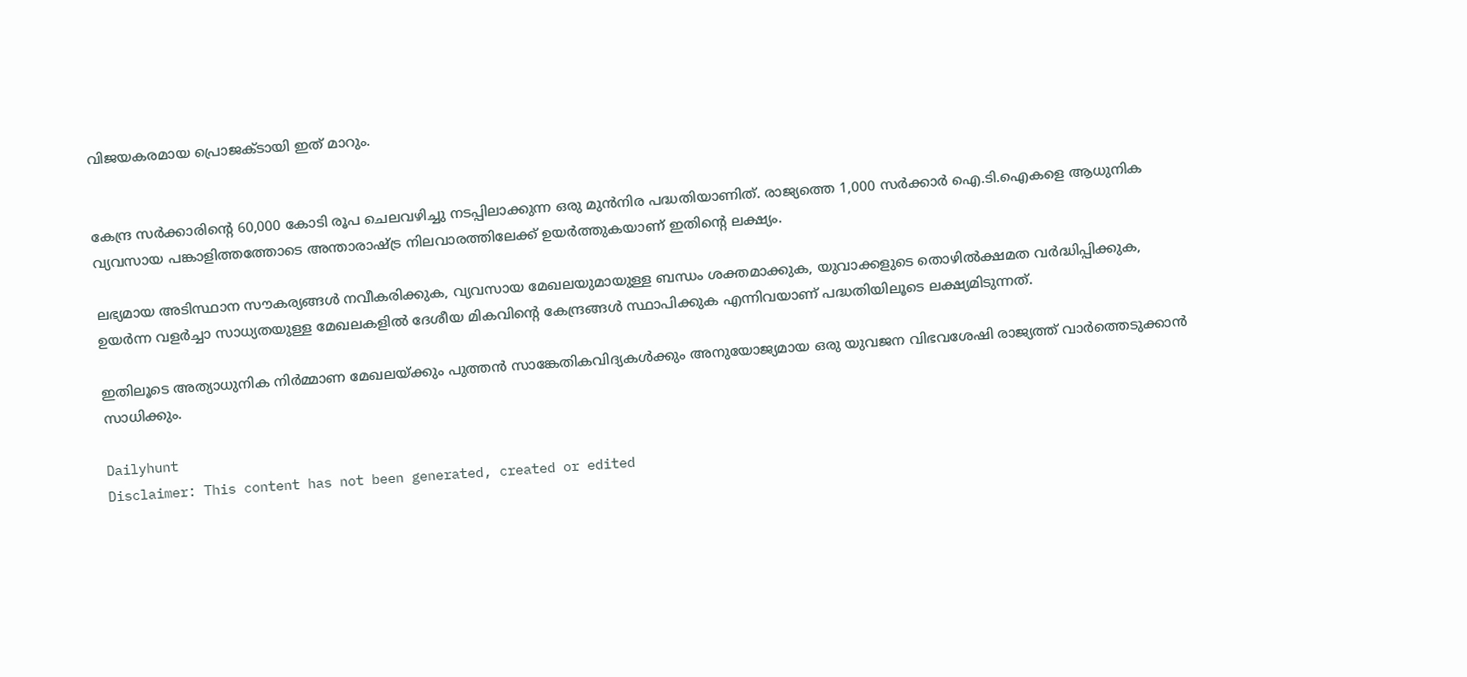വിജയകരമായ പ്രൊജക്ടായി ഇത് മാറും.


കേന്ദ്ര സര്‍ക്കാരിന്റെ 60,000 കോടി രൂപ ചെലവഴിച്ചു നടപ്പിലാക്കുന്ന ഒരു മുന്‍നിര പദ്ധതിയാണിത്. രാജ്യത്തെ 1,000 സര്‍ക്കാര്‍ ഐ.ടി.ഐകളെ ആധുനിക വ്യവസായ പങ്കാളിത്തത്തോടെ അന്താരാഷ്ട്ര നിലവാരത്തിലേക്ക് ഉയര്‍ത്തുകയാണ് ഇതിന്റെ ലക്ഷ്യം.

ലഭ്യമായ അടിസ്ഥാന സൗകര്യങ്ങള്‍ നവീകരിക്കുക, വ്യവസായ മേഖലയുമായുള്ള ബന്ധം ശക്തമാക്കുക, യുവാക്കളുടെ തൊഴില്‍ക്ഷമത വര്‍ദ്ധിപ്പിക്കുക, ഉയര്‍ന്ന വളര്‍ച്ചാ സാധ്യതയുള്ള മേഖലകളില്‍ ദേശീയ മികവിന്റെ കേന്ദ്രങ്ങള്‍ സ്ഥാപിക്കുക എന്നിവയാണ് പദ്ധതിയിലൂടെ ലക്ഷ്യമിടുന്നത്.

ഇതിലൂടെ അത്യാധുനിക നിര്‍മ്മാണ മേഖലയ്ക്കും പുത്തന്‍ സാങ്കേതികവിദ്യകള്‍ക്കും അനുയോജ്യമായ ഒരു യുവജന വിഭവശേഷി രാജ്യത്ത് വാര്‍ത്തെടുക്കാന്‍ സാധിക്കും.

Dailyhunt
Disclaimer: This content has not been generated, created or edited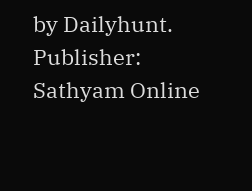by Dailyhunt. Publisher: Sathyam Online